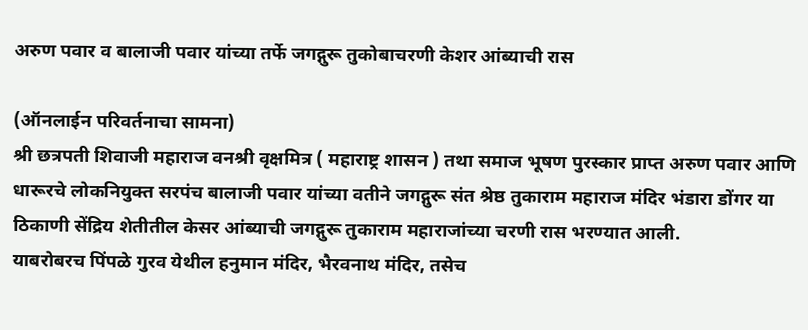अरुण पवार व बालाजी पवार यांच्या तर्फे जगद्गुरू तुकोबाचरणी केशर आंब्याची रास

(ऑनलाईन परिवर्तनाचा सामना)
श्री छत्रपती शिवाजी महाराज वनश्री वृक्षमित्र ( महाराष्ट्र शासन ) तथा समाज भूषण पुरस्कार प्राप्त अरुण पवार आणि धारूरचे लोकनियुक्त सरपंच बालाजी पवार यांच्या वतीने जगद्गुरू संत श्रेष्ठ तुकाराम महाराज मंदिर भंडारा डोंगर या ठिकाणी सेंद्रिय शेतीतील केसर आंब्याची जगद्गुरू तुकाराम महाराजांच्या चरणी रास भरण्यात आली.
याबरोबरच पिंपळे गुरव येथील हनुमान मंदिर, भैरवनाथ मंदिर, तसेच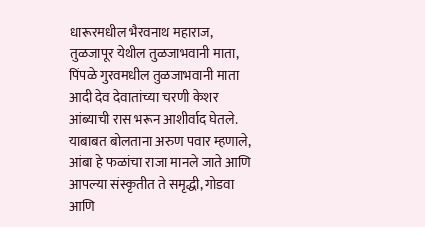धारूरमधील भैरवनाथ महाराज, तुळजापूर येथील तुळजाभवानी माता, पिंपळे गुरवमधील तुळजाभवानी माता आदी देव देवातांच्या चरणी केशर आंब्याची रास भरून आशीर्वाद घेतले.
याबाबत बोलताना अरुण पवार म्हणाले, आंबा हे फळांचा राजा मानले जाते आणि आपल्या संस्कृतीत ते समृद्धी, गोडवा आणि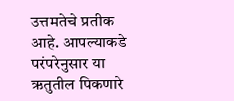उत्तमतेचे प्रतीक आहे. आपल्याकडे परंपरेनुसार या ऋतुतील पिकणारे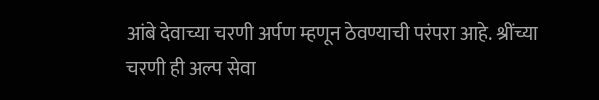आंबे देवाच्या चरणी अर्पण म्हणून ठेवण्याची परंपरा आहे. श्रींच्या चरणी ही अल्प सेवा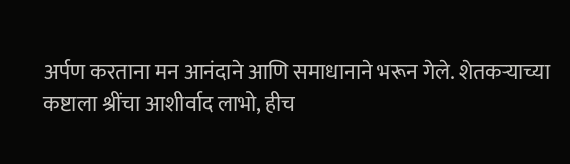अर्पण करताना मन आनंदाने आणि समाधानाने भरून गेले. शेतकऱ्याच्या कष्टाला श्रींचा आशीर्वाद लाभो, हीच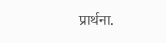प्रार्थना.